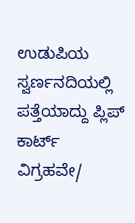ಉಡುಪಿಯ ಸ್ವರ್ಣನದಿಯಲ್ಲಿ ಪತ್ತೆಯಾದ್ದು ಪ್ಲಿಪ್ ಕಾರ್ಟ್ ವಿಗ್ರಹವೇ/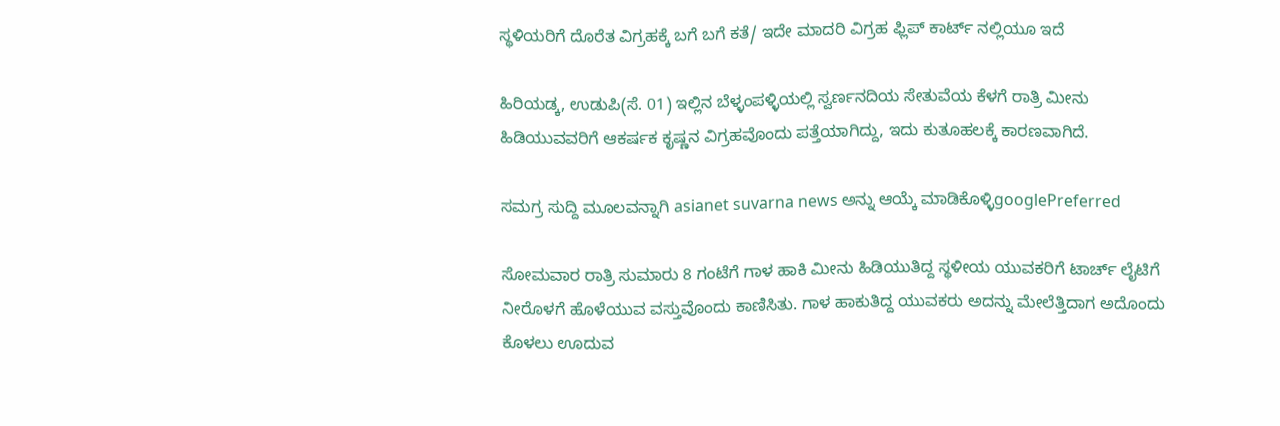ಸ್ಥಳಿಯರಿಗೆ ದೊರೆತ ವಿಗ್ರಹಕ್ಕೆ ಬಗೆ ಬಗೆ ಕತೆ/ ಇದೇ ಮಾದರಿ ವಿಗ್ರಹ ಫ್ಲಿಪ್ ಕಾರ್ಟ್ ನಲ್ಲಿಯೂ ಇದೆ

ಹಿರಿಯಡ್ಕ, ಉಡುಪಿ(ಸೆ. 01) ಇಲ್ಲಿನ ಬೆಳ್ಳಂಪಳ್ಳಿಯಲ್ಲಿ ಸ್ವರ್ಣನದಿಯ ಸೇತುವೆಯ ಕೆಳಗೆ ರಾತ್ರಿ ಮೀನು ಹಿಡಿಯುವವರಿಗೆ ಆಕರ್ಷಕ ಕೃಷ್ಣನ ವಿಗ್ರಹವೊಂದು ಪತ್ತೆಯಾಗಿದ್ದು, ಇದು ಕುತೂಹಲಕ್ಕೆ ಕಾರಣವಾಗಿದೆ.

ಸಮಗ್ರ ಸುದ್ದಿ ಮೂಲವನ್ನಾಗಿ asianet suvarna news ಅನ್ನು ಆಯ್ಕೆ ಮಾಡಿಕೊಳ್ಳಿgooglePreferred

ಸೋಮವಾರ ರಾತ್ರಿ ಸುಮಾರು 8 ಗಂಟೆಗೆ ಗಾಳ ಹಾಕಿ ಮೀನು ಹಿಡಿಯುತಿದ್ದ ಸ್ಥಳೀಯ ಯುವಕರಿಗೆ ಟಾರ್ಚ್ ಲೈಟಿಗೆ ನೀರೊಳಗೆ ಹೊಳೆಯುವ ವಸ್ತುವೊಂದು ಕಾಣಿಸಿತು. ಗಾಳ ಹಾಕುತಿದ್ದ ಯುವಕರು ಅದನ್ನು ಮೇಲೆತ್ತಿದಾಗ ಅದೊಂದು ಕೊಳಲು ಊದುವ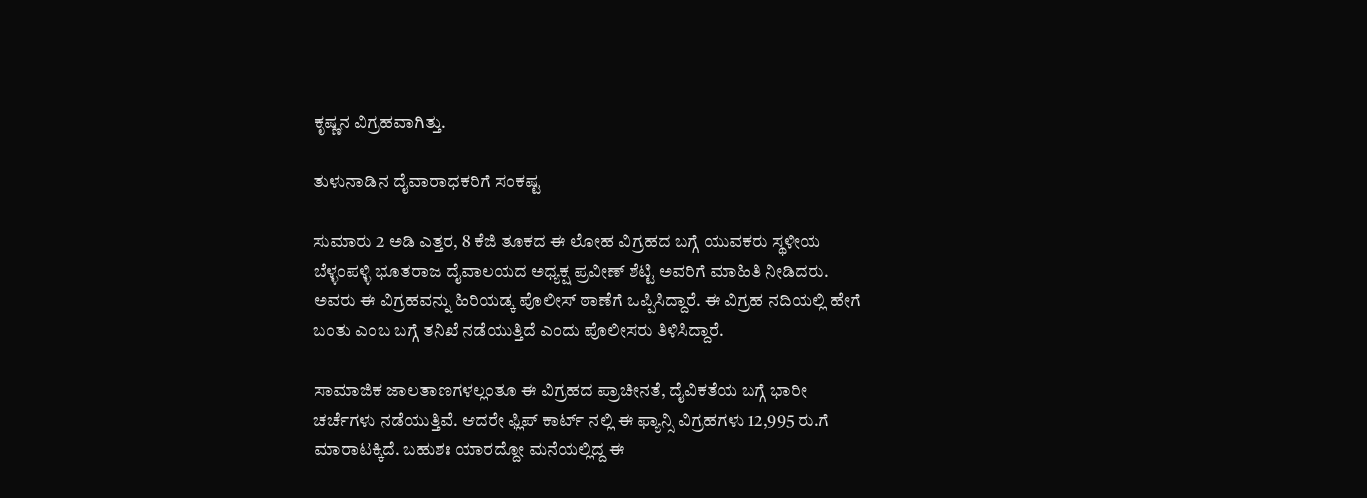ಕೃಷ್ಣನ ವಿಗ್ರಹವಾಗಿತ್ತು.

ತುಳುನಾಡಿನ ದೈವಾರಾಧಕರಿಗೆ ಸಂಕಷ್ಟ

ಸುಮಾರು 2 ಅಡಿ ಎತ್ತರ, 8 ಕೆಜಿ ತೂಕದ ಈ ಲೋಹ ವಿಗ್ರಹದ ಬಗ್ಗೆ ಯುವಕರು ಸ್ಥಳೀಯ ಬೆಳ್ಳಂಪಳ್ಳಿ ಭೂತರಾಜ ದೈವಾಲಯದ ಅಧ್ಯಕ್ಷ ಪ್ರವೀಣ್ ಶೆಟ್ಟಿ ಅವರಿಗೆ ಮಾಹಿತಿ ನೀಡಿದರು. ಅವರು ಈ ವಿಗ್ರಹವನ್ನು ಹಿರಿಯಡ್ಕ ಪೊಲೀಸ್ ಠಾಣೆಗೆ ಒಪ್ಪಿಸಿದ್ದಾರೆ. ಈ ವಿಗ್ರಹ ನದಿಯಲ್ಲಿ ಹೇಗೆ ಬಂತು ಎಂಬ ಬಗ್ಗೆ ತನಿಖೆ ನಡೆಯುತ್ತಿದೆ ಎಂದು ಪೊಲೀಸರು ತಿಳಿಸಿದ್ದಾರೆ.

ಸಾಮಾಜಿಕ ಜಾಲತಾಣಗಳಲ್ಲಂತೂ ಈ ವಿಗ್ರಹದ ಪ್ರಾಚೀನತೆ, ದೈವಿಕತೆಯ ಬಗ್ಗೆ ಭಾರೀ ಚರ್ಚೆಗಳು ನಡೆಯುತ್ತಿವೆ. ಆದರೇ ಫ್ಲಿಪ್ ಕಾರ್ಟ್ ನಲ್ಲಿ ಈ ಫ್ಯಾನ್ಸಿ ವಿಗ್ರಹಗಳು 12,995 ರು.ಗೆ ಮಾರಾಟಕ್ಕಿದೆ. ಬಹುಶಃ ಯಾರದ್ದೋ ಮನೆಯಲ್ಲಿದ್ದ ಈ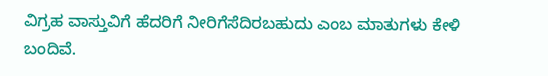ವಿಗ್ರಹ ವಾಸ್ತುವಿಗೆ ಹೆದರಿಗೆ ನೀರಿಗೆಸೆದಿರಬಹುದು ಎಂಬ ಮಾತುಗಳು ಕೇಳಿ ಬಂದಿವೆ.